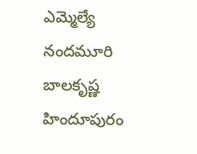ఎమ్మెల్యే నందమూరి బాలకృష్ణ హిందూపురం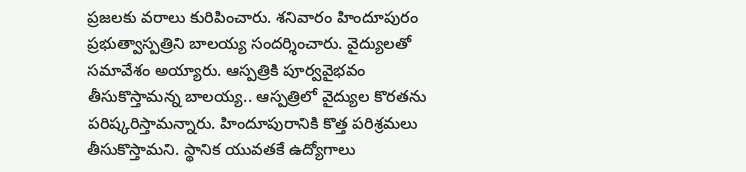ప్రజలకు వరాలు కురిపించారు. శనివారం హిందూపురం ప్రభుత్వాస్పత్రిని బాలయ్య సందర్శించారు. వైద్యులతో సమావేశం అయ్యారు. ఆస్పత్రికి పూర్వవైభవం తీసుకొస్తామన్న బాలయ్య.. ఆస్పత్రిలో వైద్యుల కొరతను పరిష్కరిస్తామన్నారు. హిందూపురానికి కొత్త పరిశ్రమలు తీసుకొస్తామని. స్థానిక యువతకే ఉద్యోగాలు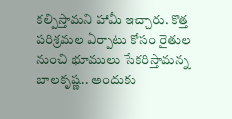కల్పిస్తామని హామీ ఇచ్చారు. కొత్త పరిశ్రమల ఏర్పాటు కోసం రైతుల నుంచి భూములు సేకరిస్తామన్న బాలకృష్ణ.. అందుకు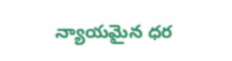న్యాయమైన ధర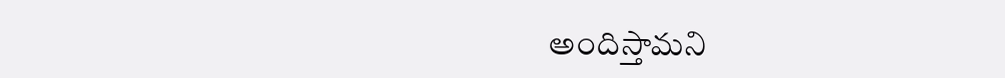అందిస్తామని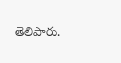తెలిపారు.